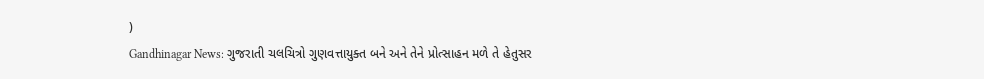)
Gandhinagar News: ગુજરાતી ચલચિત્રો ગુણવત્તાયુક્ત બને અને તેને પ્રોત્સાહન મળે તે હેતુસર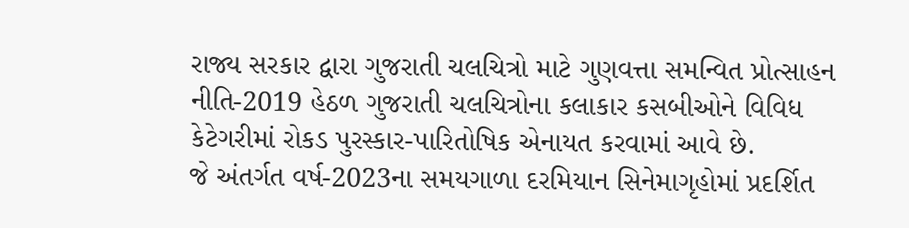રાજ્ય સરકાર દ્વારા ગુજરાતી ચલચિત્રો માટે ગુણવત્તા સમન્વિત પ્રોત્સાહન નીતિ-2019 હેઠળ ગુજરાતી ચલચિત્રોના કલાકાર કસબીઓને વિવિધ કેટેગરીમાં રોકડ પુરસ્કાર-પારિતોષિક એનાયત કરવામાં આવે છે.
જે અંતર્ગત વર્ષ-2023ના સમયગાળા દરમિયાન સિનેમાગૃહોમાં પ્રદર્શિત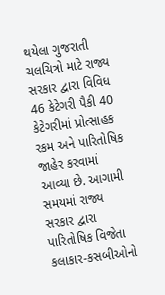થયેલા ગુજરાતી ચલચિત્રો માટે રાજ્ય સરકાર દ્વારા વિવિધ 46 કેટેગરી પૈકી 40 કેટેગરીમાં પ્રોત્સાહક રકમ અને પારિતોષિક જાહેર કરવામાં આવ્યા છે. આગામી સમયમાં રાજ્ય સરકાર દ્વારા પારિતોષિક વિજેતા કલાકાર-કસબીઓનો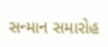સન્માન સમારોહ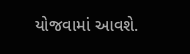યોજવામાં આવશે.